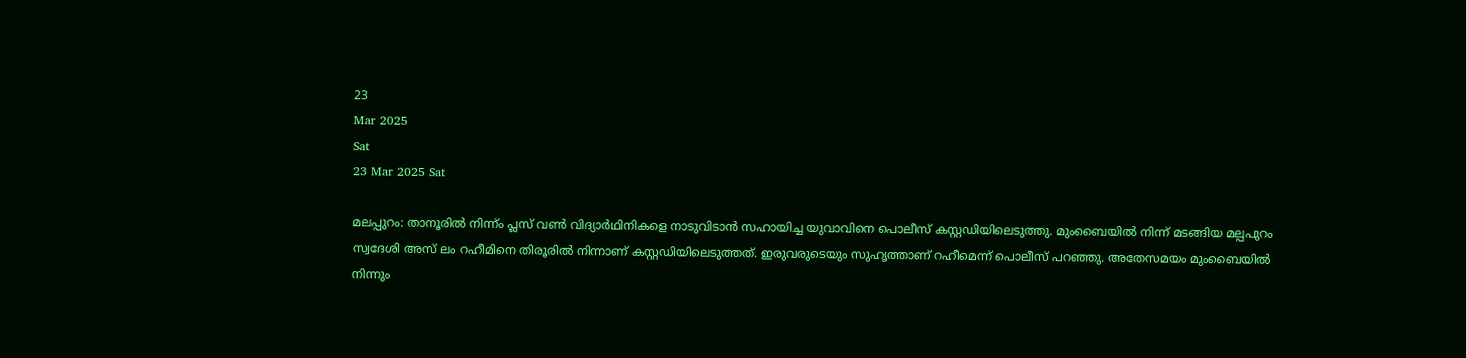23
Mar 2025
Sat
23 Mar 2025 Sat

മലപ്പുറം: താനൂരില്‍ നിന്ന്ം പ്ലസ് വണ്‍ വിദ്യാര്‍ഥിനികളെ നാടുവിടാന്‍ സഹായിച്ച യുവാവിനെ പൊലീസ് കസ്റ്റഡിയിലെടുത്തു. മുംബൈയില്‍ നിന്ന് മടങ്ങിയ മല്പപുറം സ്വദേശി അസ് ലം റഹീമിനെ തിരൂരില്‍ നിന്നാണ് കസ്റ്റഡിയിലെടുത്തത്. ഇരുവരുടെയും സുഹൃത്താണ് റഹീമെന്ന് പൊലീസ് പറഞ്ഞു. അതേസമയം മുംബൈയില്‍ നിന്നും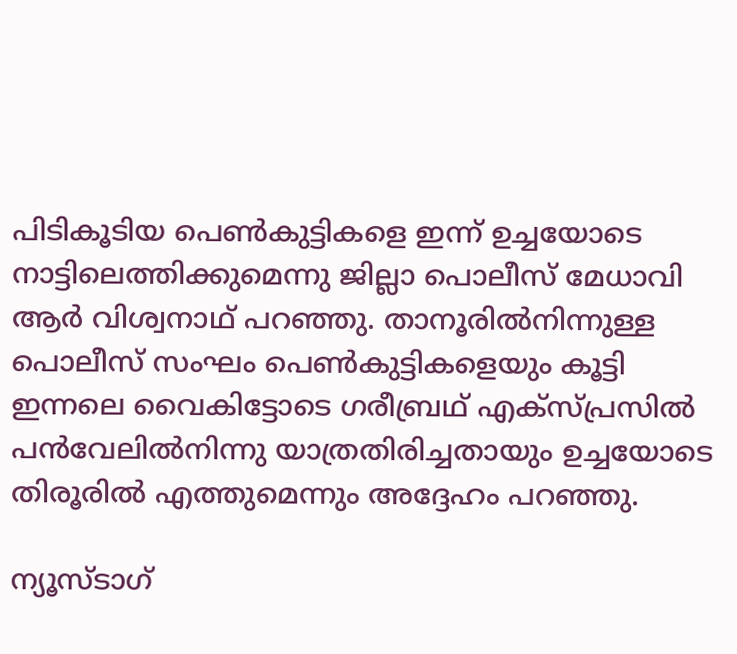പിടികൂടിയ പെണ്‍കുട്ടികളെ ഇന്ന് ഉച്ചയോടെ നാട്ടിലെത്തിക്കുമെന്നു ജില്ലാ പൊലീസ് മേധാവി ആര്‍ വിശ്വനാഥ് പറഞ്ഞു. താനൂരില്‍നിന്നുള്ള പൊലീസ് സംഘം പെണ്‍കുട്ടികളെയും കൂട്ടി ഇന്നലെ വൈകിട്ടോടെ ഗരീബ്രഥ് എക്‌സ്പ്രസില്‍ പന്‍വേലില്‍നിന്നു യാത്രതിരിച്ചതായും ഉച്ചയോടെ തിരൂരില്‍ എത്തുമെന്നും അദ്ദേഹം പറഞ്ഞു.

ന്യൂസ്ടാഗ്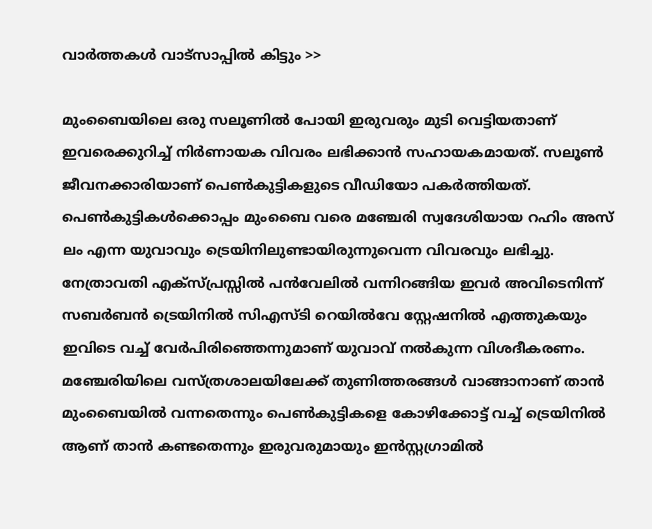വാര്‍ത്തകള്‍ വാട്‌സാപ്പില്‍ കിട്ടും >>

മുംബൈയിലെ ഒരു സലൂണില്‍ പോയി ഇരുവരും മുടി വെട്ടിയതാണ് ഇവരെക്കുറിച്ച് നിര്‍ണായക വിവരം ലഭിക്കാന്‍ സഹായകമായത്. സലൂണ്‍ ജീവനക്കാരിയാണ് പെണ്‍കുട്ടികളുടെ വീഡിയോ പകര്‍ത്തിയത്. പെണ്‍കുട്ടികള്‍ക്കൊപ്പം മുംബൈ വരെ മഞ്ചേരി സ്വദേശിയായ റഹിം അസ് ലം എന്ന യുവാവും ട്രെയിനിലുണ്ടായിരുന്നുവെന്ന വിവരവും ലഭിച്ചു. നേത്രാവതി എക്‌സ്പ്രസ്സില്‍ പന്‍വേലില്‍ വന്നിറങ്ങിയ ഇവര്‍ അവിടെനിന്ന് സബര്‍ബന്‍ ട്രെയിനില്‍ സിഎസ്ടി റെയില്‍വേ സ്റ്റേഷനില്‍ എത്തുകയും ഇവിടെ വച്ച് വേര്‍പിരിഞ്ഞെന്നുമാണ് യുവാവ് നല്‍കുന്ന വിശദീകരണം. മഞ്ചേരിയിലെ വസ്ത്രശാലയിലേക്ക് തുണിത്തരങ്ങള്‍ വാങ്ങാനാണ് താന്‍ മുംബൈയില്‍ വന്നതെന്നും പെണ്‍കുട്ടികളെ കോഴിക്കോട്ട് വച്ച് ട്രെയിനില്‍ ആണ് താന്‍ കണ്ടതെന്നും ഇരുവരുമായും ഇന്‍സ്റ്റഗ്രാമില്‍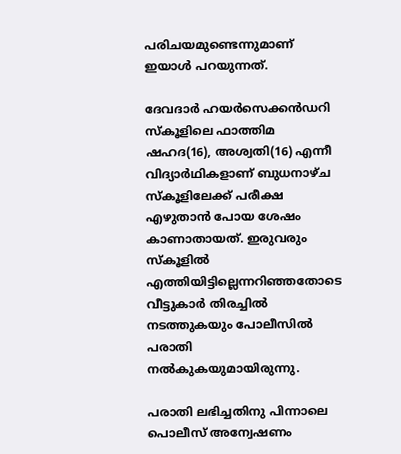പരിചയമുണ്ടെന്നുമാണ് ഇയാള്‍ പറയുന്നത്.

ദേവദാര്‍ ഹയര്‍സെക്കന്‍ഡറി സ്‌കൂളിലെ ഫാത്തിമ ഷഹദ(16), അശ്വതി(16) എന്നീ വിദ്യാര്‍ഥികളാണ് ബുധനാഴ്ച സ്‌കൂളിലേക്ക് പരീക്ഷ എഴുതാന്‍ പോയ ശേഷം കാണാതായത്. ഇരുവരും സ്‌കൂളില്‍ എത്തിയിട്ടില്ലെന്നറിഞ്ഞതോടെ വീട്ടുകാര്‍ തിരച്ചില്‍ നടത്തുകയും പോലീസില്‍ പരാതി നല്‍കുകയുമായിരുന്നു.

പരാതി ലഭിച്ചതിനു പിന്നാലെ പൊലീസ് അന്വേഷണം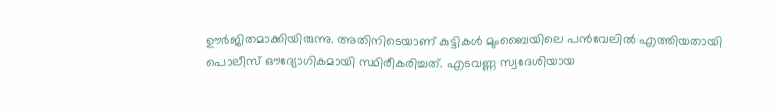ഊര്‍ജിതമാക്കിയിരുന്നു. അതിനിടെയാണ് കുട്ടികള്‍ മുംബൈയിലെ പന്‍വേലില്‍ എത്തിയതായി പൊലീസ് ഔദ്യോഗികമായി സ്ഥിരീകരിച്ചത്. എടവണ്ണ സ്വദേശിയായ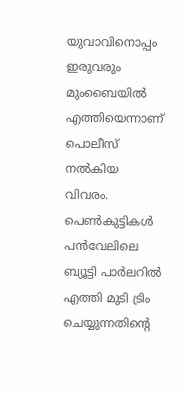യുവാവിനൊപ്പം ഇരുവരും മുംബൈയില്‍ എത്തിയെന്നാണ് പൊലീസ് നല്‍കിയ വിവരം. പെണ്‍കുട്ടികള്‍ പന്‍വേലിലെ ബ്യൂട്ടി പാര്‍ലറില്‍ എത്തി മുടി ട്രിം ചെയ്യുന്നതിന്റെ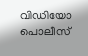വിഡിയോ പൊലീസ്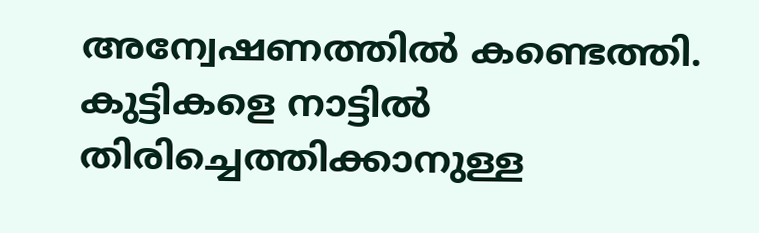അന്വേഷണത്തില്‍ കണ്ടെത്തി. കുട്ടികളെ നാട്ടില്‍ തിരിച്ചെത്തിക്കാനുള്ള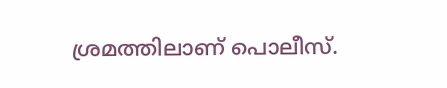ശ്രമത്തിലാണ് പൊലീസ്.